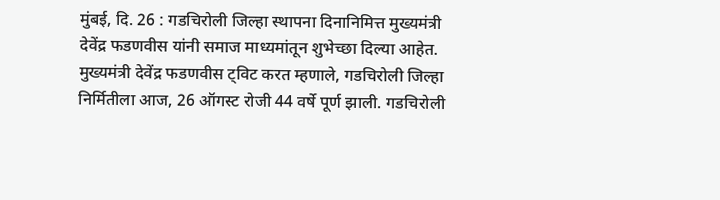मुंबई, दि. 26 : गडचिरोली जिल्हा स्थापना दिनानिमित्त मुख्यमंत्री देवेंद्र फडणवीस यांनी समाज माध्यमांतून शुभेच्छा दिल्या आहेत.
मुख्यमंत्री देवेंद्र फडणवीस ट्विट करत म्हणाले, गडचिरोली जिल्हा निर्मितीला आज, 26 ऑगस्ट रोजी 44 वर्षे पूर्ण झाली. गडचिरोली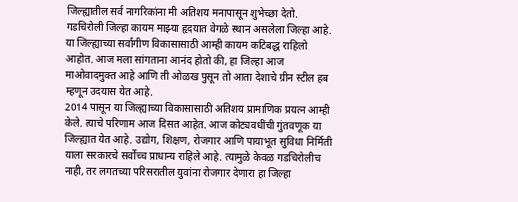जिल्ह्यातील सर्व नागरिकांना मी अतिशय मनापासून शुभेच्छा देतो.
गडचिरोली जिल्हा कायम माझ्या हृदयात वेगळे स्थान असलेला जिल्हा आहे. या जिल्ह्याच्या सर्वांगीण विकासासाठी आम्ही कायम कटिबद्ध राहिलो आहोत. आज मला सांगताना आनंद होतो की, हा जिल्हा आज माओवादमुक्त आहे आणि ती ओळख पुसून तो आता देशाचे ग्रीन स्टील हब म्हणून उदयास येत आहे.
2014 पासून या जिल्ह्याच्या विकासासाठी अतिशय प्रामाणिक प्रयत्न आम्ही केले. त्याचे परिणाम आज दिसत आहेत. आज कोट्यवधींची गुंतवणूक या जिल्ह्यात येत आहे. उद्योग, शिक्षण, रोजगार आणि पायाभूत सुविधा निर्मिती याला सरकारचे सर्वोच्च प्राधान्य राहिले आहे. त्यामुळे केवळ गडचिरोलीच नाही, तर लगतच्या परिसरातील युवांना रोजगार देणारा हा जिल्हा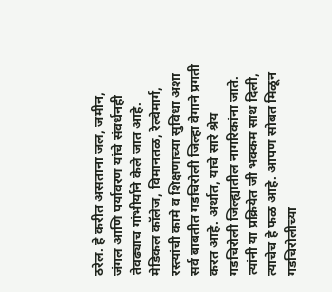ठरेल. हे करीत असताना जल, जमीन, जंगल आणि पर्यावरण यांचे संवर्धनही तेवढ्याच गांभीर्याने केले जात आहे. मेडिकल कॉलेज, विमानतळ, रेल्वेमार्ग, रस्त्यांची कामे व शिक्षणाच्या सुविधा अशा सर्व बाबतीत गडचिरोली जिल्हा वेगाने प्रगती करत आहे. अर्थात, याचे सारे श्रेय गडचिरोली जिल्ह्यातील नागरिकांना जाते. त्यांनी या प्रक्रियेत जी भक्कम साथ दिली, त्याचेच हे फळ आहे. आपण सोबत मिळून गडचिरोलीच्या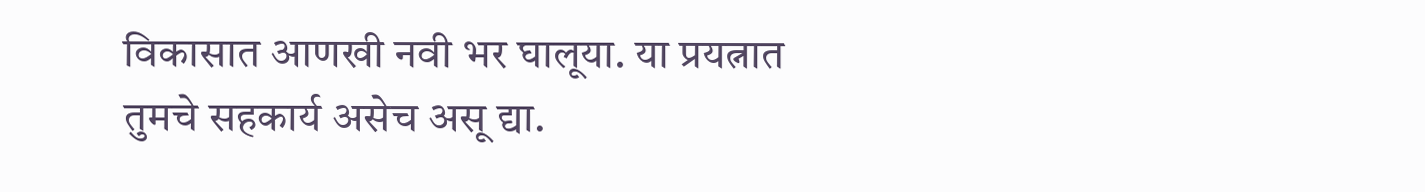विकासात आणखी नवी भर घालूया. या प्रयत्नात तुमचे सहकार्य असेच असू द्या.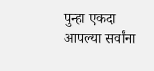पुन्हा एकदा आपल्या सर्वांना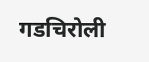गडचिरोली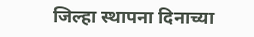जिल्हा स्थापना दिनाच्या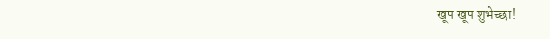खूप खूप शुभेच्छा!